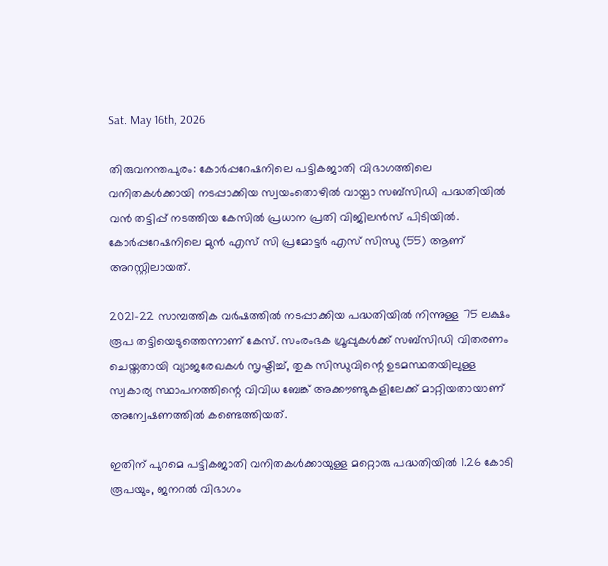Sat. May 16th, 2026

തിരുവനന്തപുരം: കോര്‍പ്പറേഷനിലെ പട്ടികജാതി വിഭാഗത്തിലെ വനിതകള്‍ക്കായി നടപ്പാക്കിയ സ്വയംതൊഴില്‍ വായ്പാ സബ്സിഡി പദ്ധതിയില്‍ വന്‍ തട്ടിപ്പ് നടത്തിയ കേസില്‍ പ്രധാന പ്രതി വിജിലന്‍സ് പിടിയില്‍. കോര്‍പ്പറേഷനിലെ മുന്‍ എസ് സി പ്രമോട്ടര്‍ എസ് സിന്ധു (55) ആണ് അറസ്റ്റിലായത്.

2021-22 സാമ്പത്തിക വര്‍ഷത്തില്‍ നടപ്പാക്കിയ പദ്ധതിയില്‍ നിന്നുള്ള 75 ലക്ഷം രൂപ തട്ടിയെടുത്തെന്നാണ് കേസ്. സംരംഭക ഗ്രൂപ്പുകള്‍ക്ക് സബ്സിഡി വിതരണം ചെയ്തതായി വ്യാജരേഖകള്‍ സൃഷ്ടിച്ച്, തുക സിന്ധുവിന്റെ ഉടമസ്ഥതയിലുള്ള സ്വകാര്യ സ്ഥാപനത്തിന്റെ വിവിധ ബേങ്ക് അക്കൗണ്ടുകളിലേക്ക് മാറ്റിയതായാണ് അന്വേഷണത്തില്‍ കണ്ടെത്തിയത്.

ഇതിന് പുറമെ പട്ടികജാതി വനിതകള്‍ക്കായുള്ള മറ്റൊരു പദ്ധതിയില്‍ 1.26 കോടി രൂപയും, ജനറല്‍ വിഭാഗം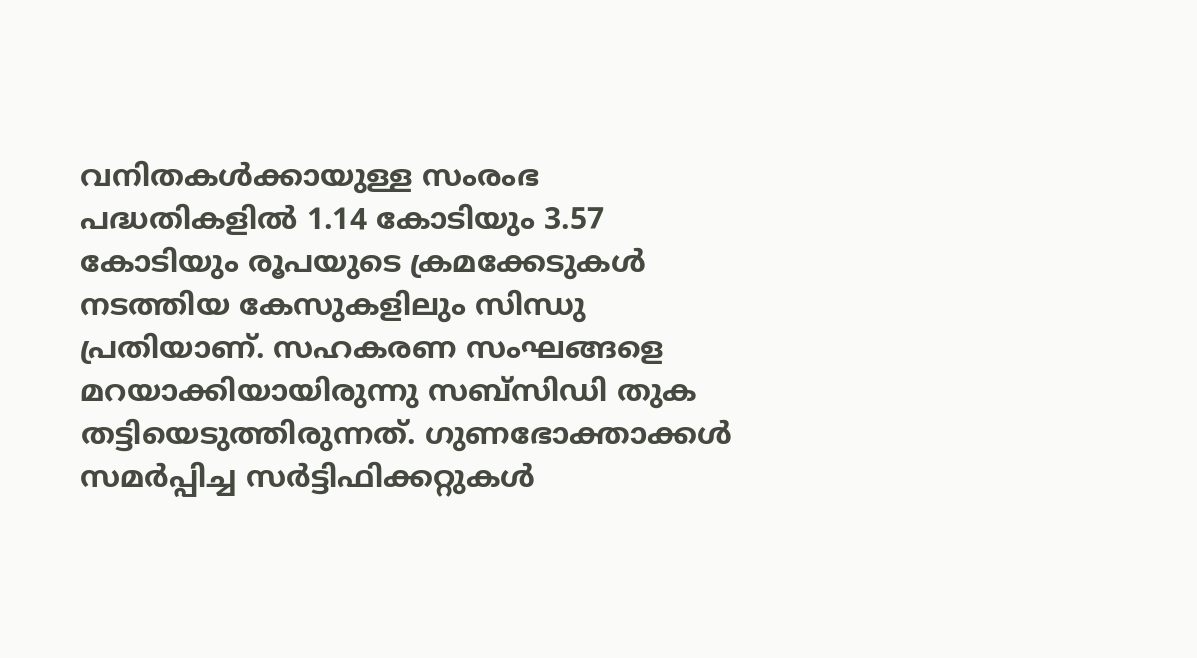വനിതകള്‍ക്കായുള്ള സംരംഭ പദ്ധതികളില്‍ 1.14 കോടിയും 3.57 കോടിയും രൂപയുടെ ക്രമക്കേടുകള്‍ നടത്തിയ കേസുകളിലും സിന്ധു പ്രതിയാണ്. സഹകരണ സംഘങ്ങളെ മറയാക്കിയായിരുന്നു സബ്സിഡി തുക തട്ടിയെടുത്തിരുന്നത്. ഗുണഭോക്താക്കള്‍ സമര്‍പ്പിച്ച സര്‍ട്ടിഫിക്കറ്റുകള്‍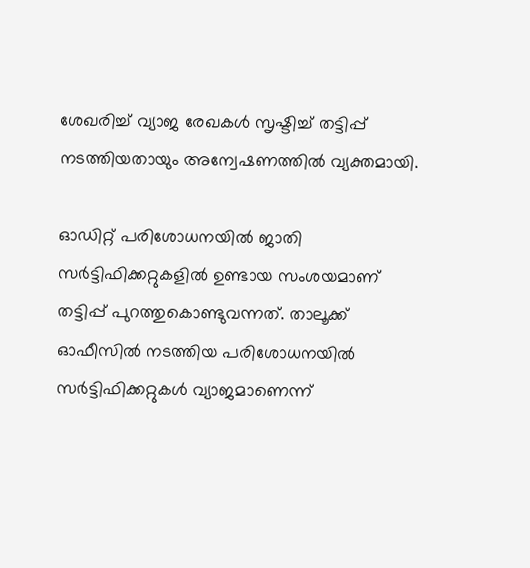ശേഖരിച്ച് വ്യാജ രേഖകള്‍ സൃഷ്ടിച്ച് തട്ടിപ്പ് നടത്തിയതായും അന്വേഷണത്തില്‍ വ്യക്തമായി.

ഓഡിറ്റ് പരിശോധനയില്‍ ജാതി സര്‍ട്ടിഫിക്കറ്റുകളില്‍ ഉണ്ടായ സംശയമാണ് തട്ടിപ്പ് പുറത്തുകൊണ്ടുവന്നത്. താലൂക്ക് ഓഫീസില്‍ നടത്തിയ പരിശോധനയില്‍ സര്‍ട്ടിഫിക്കറ്റുകള്‍ വ്യാജമാണെന്ന്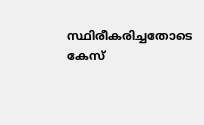സ്ഥിരീകരിച്ചതോടെ കേസ്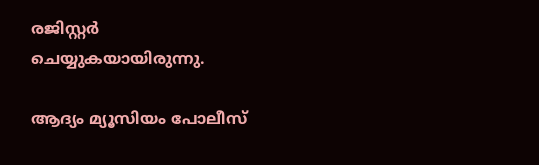രജിസ്റ്റര്‍ ചെയ്യുകയായിരുന്നു.

ആദ്യം മ്യൂസിയം പോലീസ്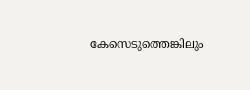കേസെടുത്തെങ്കിലും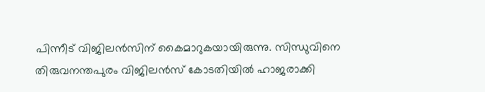പിന്നീട് വിജിലന്‍സിന് കൈമാറുകയായിരുന്നു. സിന്ധുവിനെ തിരുവനന്തപുരം വിജിലന്‍സ് കോടതിയില്‍ ഹാജരാക്കി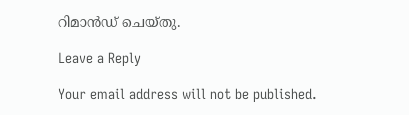റിമാന്‍ഡ് ചെയ്തു.

Leave a Reply

Your email address will not be published.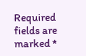Required fields are marked *